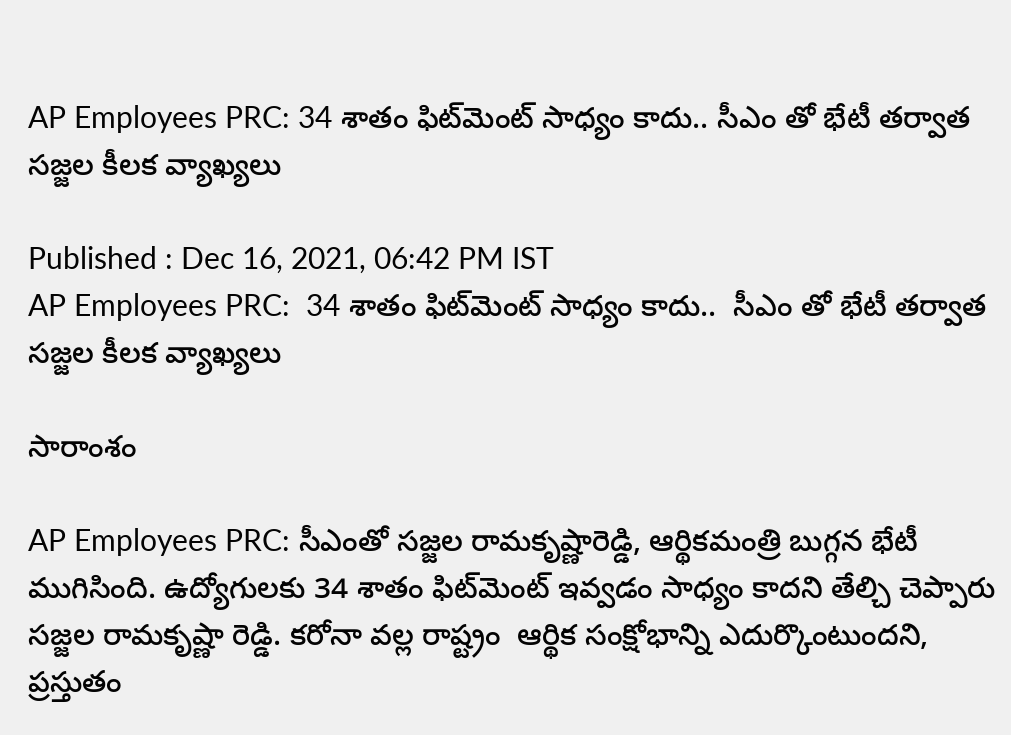AP Employees PRC: 34 శాతం ఫిట్‌మెంట్ సాధ్యం కాదు.. సీఎం తో భేటీ తర్వాత సజ్జల కీలక వ్యాఖ్యలు

Published : Dec 16, 2021, 06:42 PM IST
AP Employees PRC:  34 శాతం ఫిట్‌మెంట్ సాధ్యం కాదు..  సీఎం తో భేటీ తర్వాత సజ్జల కీలక వ్యాఖ్యలు

సారాంశం

AP Employees PRC: సీఎంతో సజ్జల రామకృష్ణారెడ్డి, ఆర్థికమంత్రి బుగ్గన భేటీ ముగిసింది. ఉద్యోగుల‌కు 34 శాతం ఫిట్‌మెంట్ ఇవ్వ‌డం సాధ్యం కాదని తేల్చి చెప్పారు సజ్జల రామకృష్ణా రెడ్డి. క‌రోనా వ‌ల్ల రాష్ట్రం  ఆర్థిక సంక్షోభాన్ని ఎదుర్కొంటుంద‌ని,  ప్రస్తుతం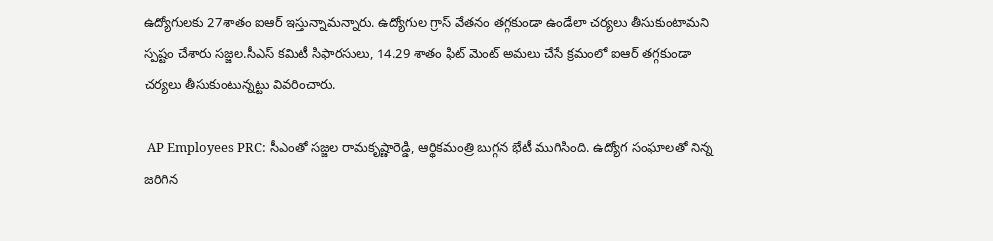ఉద్యోగులకు 27శాతం ఐఆర్ ఇస్తున్నామ‌న్నారు. ఉద్యోగుల గ్రాస్ వేతనం తగ్గకుండా ఉండేలా చర్యలు తీసుకుంటామ‌ని స్ప‌ష్టం చేశారు సజ్జ‌ల‌.సీఎస్ కమిటీ సిఫారసులు, 14.29 శాతం ఫిట్ మెంట్ అమలు చేసే క్రమంలో ఐఆర్ తగ్గకుండా చర్యలు తీసుకుంటున్నట్టు వివరించారు.

 AP Employees PRC: సీఎంతో సజ్జల రామకృష్ణారెడ్డి, ఆర్థికమంత్రి బుగ్గన భేటీ ముగిసింది. ఉద్యోగ సంఘాలతో నిన్న జరిగిన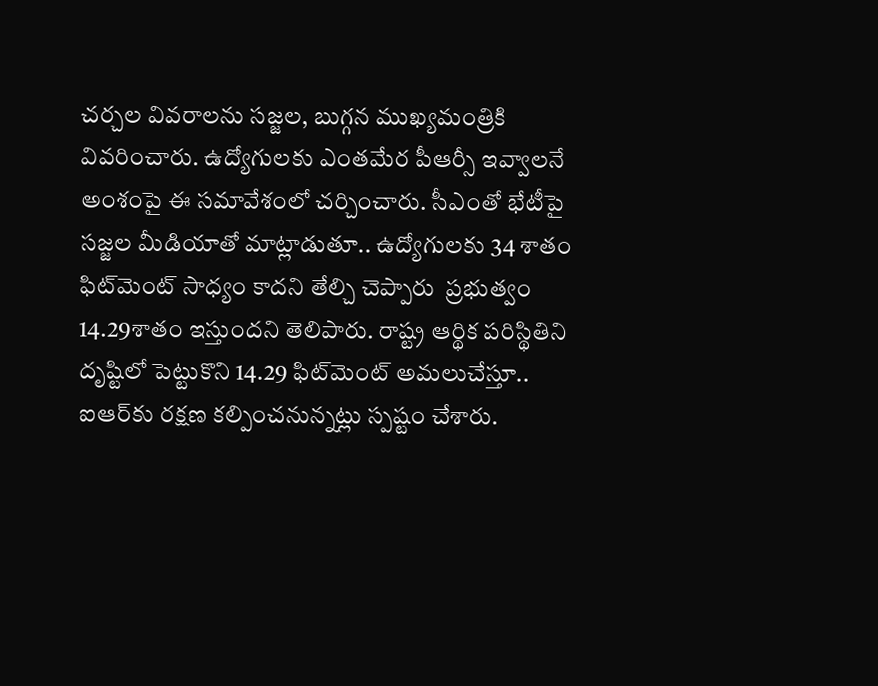చర్చల వివరాలను సజ్జల, బుగ్గన ముఖ్యమంత్రికి వివరించారు. ఉద్యోగులకు ఎంతమేర పీఆర్సీ ఇవ్వాలనే అంశంపై ఈ సమావేశంలో చర్చించారు. సీఎంతో భేటీపై సజ్జల మీడియాతో మాట్లాడుతూ.. ఉద్యోగుల‌కు 34 శాతం ఫిట్‌మెంట్ సాధ్యం కాదని తేల్చి చెప్పారు  ప్రభుత్వం 14.29శాతం ఇస్తుందని తెలిపారు. రాష్ట్ర ఆర్థిక పరిస్థితిని దృష్టిలో పెట్టుకొని 14.29 ఫిట్‌మెంట్‌ అమలుచేస్తూ.. ఐఆర్‌కు రక్షణ కల్పించనున్నట్లు స్పష్టం చేశారు.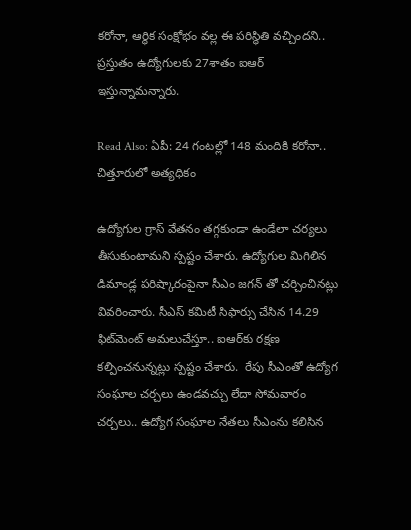క‌రోనా, ఆర్థిక సంక్షోభం వల్ల ఈ పరిస్థితి వచ్చిందని.. ప్రస్తుతం ఉద్యోగులకు 27శాతం ఐఆర్ ఇస్తున్నామ‌న్నారు.

Read Also: ఏపీ: 24 గంటల్లో 148 మందికి కరోనా.. చిత్తూరులో అత్యధికం

ఉద్యోగుల గ్రాస్ వేతనం తగ్గకుండా ఉండేలా చర్యలు తీసుకుంటామ‌ని స్ప‌ష్టం చేశారు. ఉద్యోగుల మిగిలిన డిమాండ్ల పరిష్కారంపైనా సీఎం జగన్ తో చర్చించినట్లు వివరించారు. సీఎస్‌ కమిటీ సిఫార్సు చేసిన 14.29 ఫిట్‌మెంట్‌ అమలుచేస్తూ.. ఐఆర్‌కు రక్షణ కల్పించనున్నట్లు స్పష్టం చేశారు.  రేపు సీఎంతో ఉద్యోగ సంఘాల చర్చలు ఉండవచ్చు లేదా సోమవారం చర్చలు.. ఉద్యోగ సంఘాల నేతలు సీఎంను కలిసిన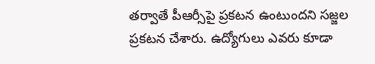తర్వాతే పీఆర్సీపై ప్రకటన ఉంటుంద‌ని సజ్జల ప్ర‌క‌ట‌న చేశారు. ఉద్యోగులు ఎవ‌రు కూడా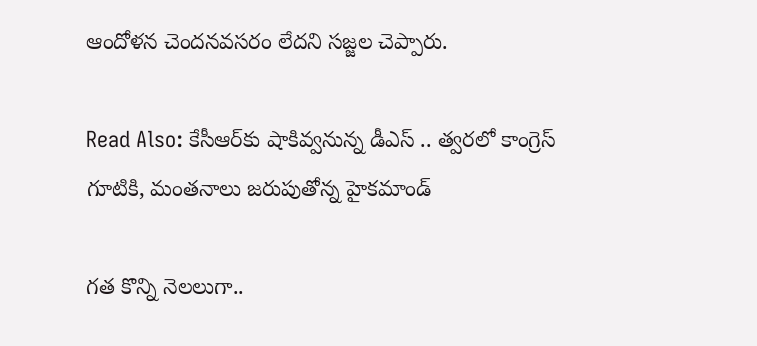ఆందోళన చెంద‌నవ‌స‌రం లేద‌ని స‌జ్జ‌ల చెప్పారు.

Read Also: కేసీఆర్‌కు షాకివ్వనున్న డీఎస్ .. త్వరలో కాంగ్రెస్‌ గూటికి, మంతనాలు జరుపుతోన్న హైకమాండ్

గ‌త కొన్ని నెల‌లుగా..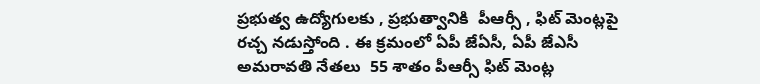ప్ర‌భుత్వ ఉద్యోగుల‌కు , ప్ర‌భుత్వానికి  పీఆర్సీ , ఫిట్ మెంట్ల‌పై ర‌చ్చ న‌డుస్తోంది . ఈ క్ర‌మంలో ఏపీ జేఏసీ, ఏపీ జేఎసీ అమరావతి నేతలు  55 శాతం పీఆర్సీ ఫిట్ మెంట్ల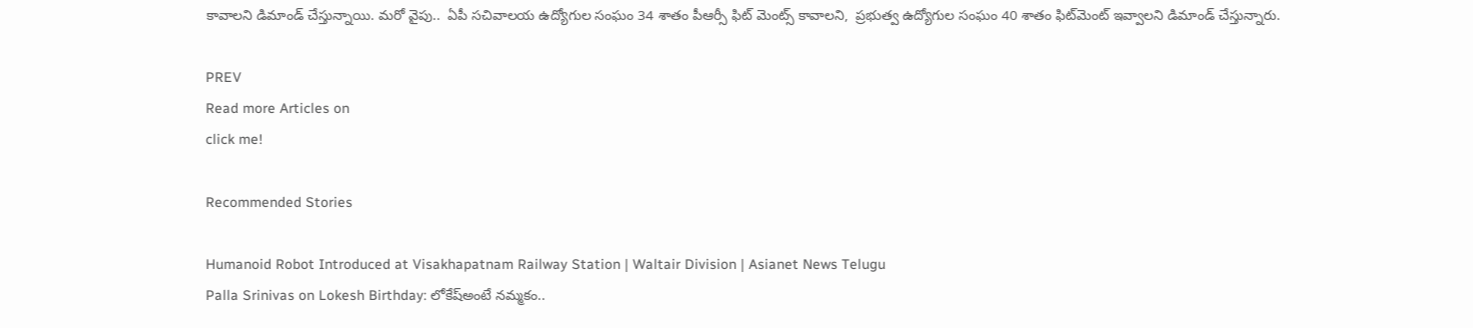కావాలని డిమాండ్ చేస్తున్నాయి. మరో వైపు..  ఏపీ సచివాలయ ఉద్యోగుల సంఘం 34 శాతం పీఆర్సీ ఫిట్ మెంట్స్ కావాల‌ని,  ప్రభుత్వ ఉద్యోగుల సంఘం 40 శాతం ఫిట్‌మెంట్ ఇవ్వాలని డిమాండ్ చేస్తున్నారు.

PREV
Read more Articles on
click me!

Recommended Stories

Humanoid Robot Introduced at Visakhapatnam Railway Station | Waltair Division | Asianet News Telugu
Palla Srinivas on Lokesh Birthday: లోకేష్అంటే నమ్మకం..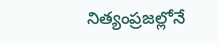నిత్యంప్రజల్లోనే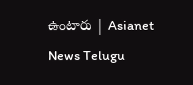ఉంటారు | Asianet News Telugu